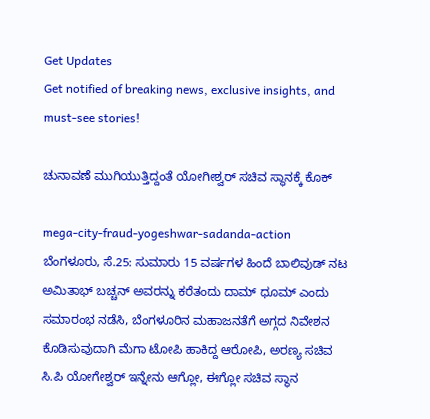Get Updates
Get notified of breaking news, exclusive insights, and must-see stories!

ಚುನಾವಣೆ ಮುಗಿಯುತ್ತಿದ್ದಂತೆ ಯೋಗೀಶ್ವರ್ ಸಚಿವ ಸ್ಥಾನಕ್ಕೆ ಕೊಕ್

mega-city-fraud-yogeshwar-sadanda-action
ಬೆಂಗಳೂರು, ಸೆ.25: ಸುಮಾರು 15 ವರ್ಷಗಳ ಹಿಂದೆ ಬಾಲಿವುಡ್ ನಟ ಅಮಿತಾಭ್ ಬಚ್ಚನ್ ಅವರನ್ನು ಕರೆತಂದು ದಾಮ್ ಧೂಮ್ ಎಂದು ಸಮಾರಂಭ ನಡೆಸಿ, ಬೆಂಗಳೂರಿನ ಮಹಾಜನತೆಗೆ ಅಗ್ಗದ ನಿವೇಶನ ಕೊಡಿಸುವುದಾಗಿ ಮೆಗಾ ಟೋಪಿ ಹಾಕಿದ್ದ ಆರೋಪಿ, ಅರಣ್ಯ ಸಚಿವ ಸಿ.ಪಿ ಯೋಗೇಶ್ವರ್ ಇನ್ನೇನು ಆಗ್ಲೋ, ಈಗ್ಲೋ ಸಚಿವ ಸ್ಥಾನ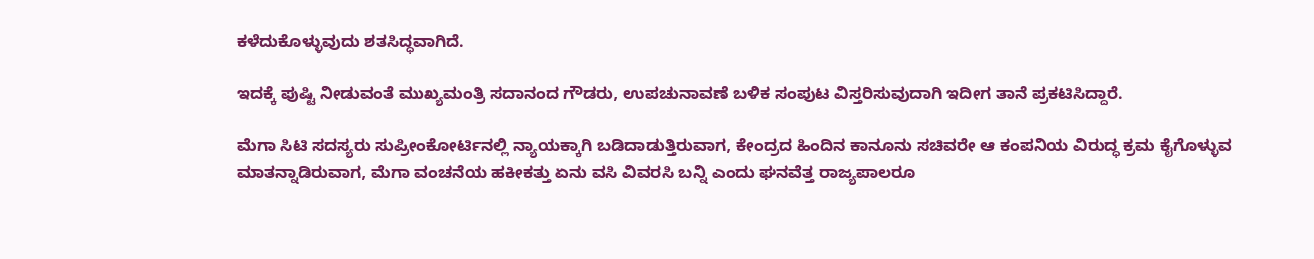ಕಳೆದುಕೊಳ್ಳುವುದು ಶತಸಿದ್ಧವಾಗಿದೆ.

ಇದಕ್ಕೆ ಪುಷ್ಟಿ ನೀಡುವಂತೆ ಮುಖ್ಯಮಂತ್ರಿ ಸದಾನಂದ ಗೌಡರು, ಉಪಚುನಾವಣೆ ಬಳಿಕ ಸಂಪುಟ ವಿಸ್ತರಿಸುವುದಾಗಿ ಇದೀಗ ತಾನೆ ಪ್ರಕಟಿಸಿದ್ದಾರೆ.

ಮೆಗಾ ಸಿಟಿ ಸದಸ್ಯರು ಸುಪ್ರೀಂಕೋರ್ಟಿನಲ್ಲಿ ನ್ಯಾಯಕ್ಕಾಗಿ ಬಡಿದಾಡುತ್ತಿರುವಾಗ, ಕೇಂದ್ರದ ಹಿಂದಿನ ಕಾನೂನು ಸಚಿವರೇ ಆ ಕಂಪನಿಯ ವಿರುದ್ಧ ಕ್ರಮ ಕೈಗೊಳ್ಳುವ ಮಾತನ್ನಾಡಿರುವಾಗ, ಮೆಗಾ ವಂಚನೆಯ ಹಕೀಕತ್ತು ಏನು ವಸಿ ವಿವರಸಿ ಬನ್ನಿ ಎಂದು ಘನವೆತ್ತ ರಾಜ್ಯಪಾಲರೂ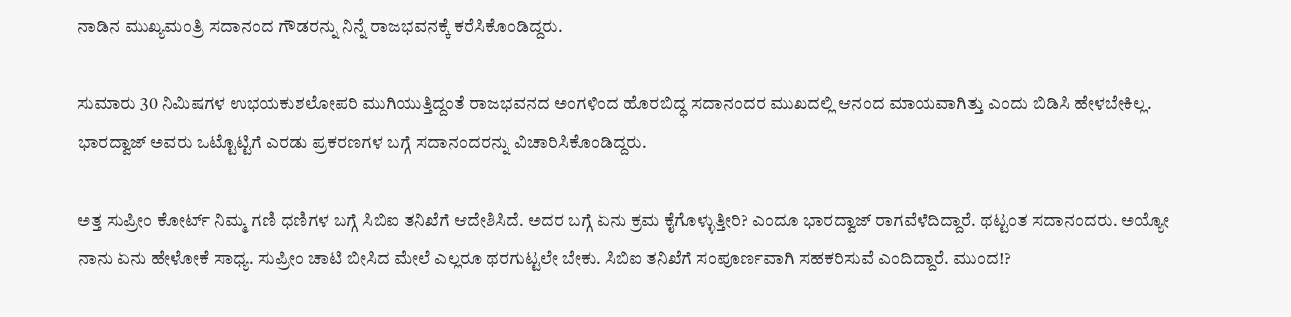ನಾಡಿನ ಮುಖ್ಯಮಂತ್ರಿ ಸದಾನಂದ ಗೌಡರನ್ನು ನಿನ್ನೆ ರಾಜಭವನಕ್ಕೆ ಕರೆಸಿಕೊಂಡಿದ್ದರು.

ಸುಮಾರು 30 ನಿಮಿಷಗಳ ಉಭಯಕುಶಲೋಪರಿ ಮುಗಿಯುತ್ತಿದ್ದಂತೆ ರಾಜಭವನದ ಅಂಗಳಿಂದ ಹೊರಬಿದ್ಧ ಸದಾನಂದರ ಮುಖದಲ್ಲಿ ಆನಂದ ಮಾಯವಾಗಿತ್ತು ಎಂದು ಬಿಡಿಸಿ ಹೇಳಬೇಕಿಲ್ಲ. ಭಾರದ್ವಾಜ್ ಅವರು ಒಟ್ಟೊಟ್ಟಿಗೆ ಎರಡು ಪ್ರಕರಣಗಳ ಬಗ್ಗೆ ಸದಾನಂದರನ್ನು ವಿಚಾರಿಸಿಕೊಂಡಿದ್ದರು.

ಅತ್ತ ಸುಪ್ರೀಂ ಕೋರ್ಟ್ ನಿಮ್ಮ ಗಣಿ ಧಣಿಗಳ ಬಗ್ಗೆ ಸಿಬಿಐ ತನಿಖೆಗೆ ಆದೇಶಿಸಿದೆ. ಅದರ ಬಗ್ಗೆ ಏನು ಕ್ರಮ ಕೈಗೊಳ್ಳುತ್ತೀರಿ? ಎಂದೂ ಭಾರದ್ವಾಜ್ ರಾಗವೆಳೆದಿದ್ದಾರೆ. ಥಟ್ಟಂತ ಸದಾನಂದರು. ಅಯ್ಯೋ ನಾನು ಏನು ಹೇಳೋಕೆ ಸಾಧ್ಯ. ಸುಪ್ರೀಂ ಚಾಟಿ ಬೀಸಿದ ಮೇಲೆ ಎಲ್ಲರೂ ಥರಗುಟ್ಟಲೇ ಬೇಕು. ಸಿಬಿಐ ತನಿಖೆಗೆ ಸಂಪೂರ್ಣವಾಗಿ ಸಹಕರಿಸುವೆ ಎಂದಿದ್ದಾರೆ. ಮುಂದ!?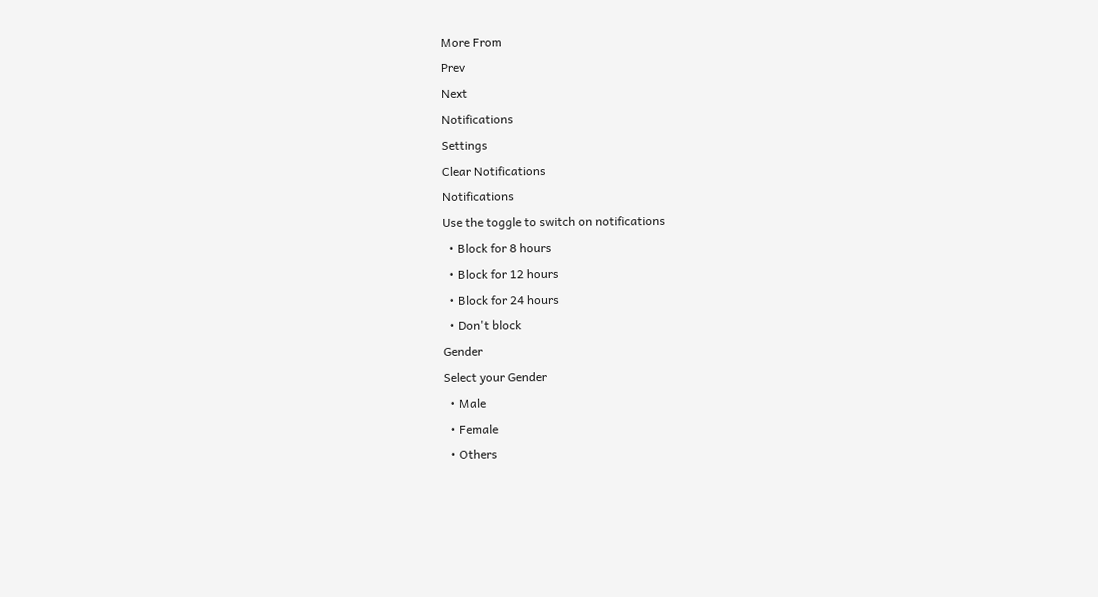More From
Prev
Next
Notifications
Settings
Clear Notifications
Notifications
Use the toggle to switch on notifications
  • Block for 8 hours
  • Block for 12 hours
  • Block for 24 hours
  • Don't block
Gender
Select your Gender
  • Male
  • Female
  • Others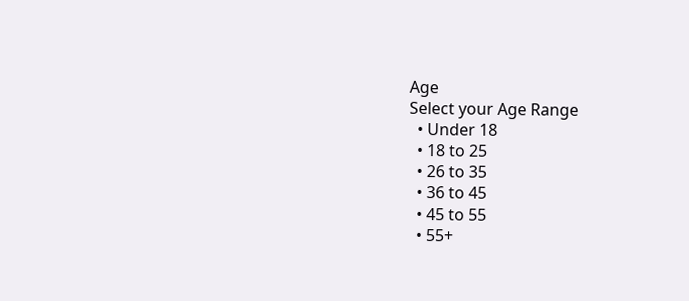Age
Select your Age Range
  • Under 18
  • 18 to 25
  • 26 to 35
  • 36 to 45
  • 45 to 55
  • 55+